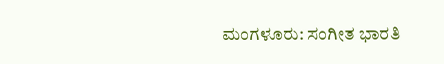ಮಂಗಳೂರು: ಸಂಗೀತ ಭಾರತಿ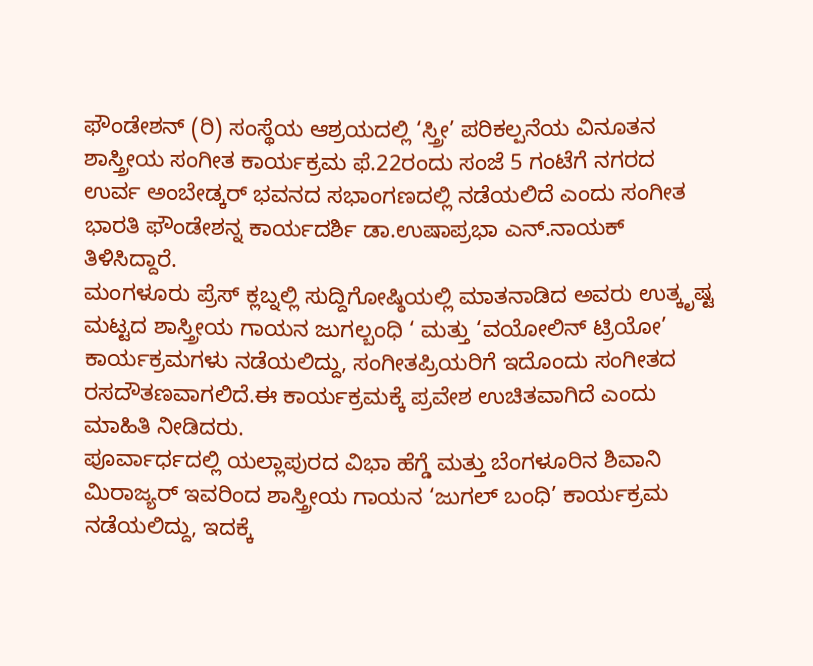ಫೌಂಡೇಶನ್ (ರಿ) ಸಂಸ್ಥೆಯ ಆಶ್ರಯದಲ್ಲಿ ‘ಸ್ತ್ರೀ’ ಪರಿಕಲ್ಪನೆಯ ವಿನೂತನ ಶಾಸ್ತ್ರೀಯ ಸಂಗೀತ ಕಾರ್ಯಕ್ರಮ ಫೆ.22ರಂದು ಸಂಜೆ 5 ಗಂಟೆಗೆ ನಗರದ ಉರ್ವ ಅಂಬೇಡ್ಕರ್ ಭವನದ ಸಭಾಂಗಣದಲ್ಲಿ ನಡೆಯಲಿದೆ ಎಂದು ಸಂಗೀತ ಭಾರತಿ ಫೌಂಡೇಶನ್ನ ಕಾರ್ಯದರ್ಶಿ ಡಾ.ಉಷಾಪ್ರಭಾ ಎನ್.ನಾಯಕ್ ತಿಳಿಸಿದ್ದಾರೆ.
ಮಂಗಳೂರು ಪ್ರೆಸ್ ಕ್ಲಬ್ನಲ್ಲಿ ಸುದ್ದಿಗೋಷ್ಠಿಯಲ್ಲಿ ಮಾತನಾಡಿದ ಅವರು ಉತ್ಕೃಷ್ಟ ಮಟ್ಟದ ಶಾಸ್ತ್ರೀಯ ಗಾಯನ ಜುಗಲ್ಬಂಧಿ ‘ ಮತ್ತು ‘ವಯೋಲಿನ್ ಟ್ರಿಯೋ’ ಕಾರ್ಯಕ್ರಮಗಳು ನಡೆಯಲಿದ್ದು, ಸಂಗೀತಪ್ರಿಯರಿಗೆ ಇದೊಂದು ಸಂಗೀತದ ರಸದೌತಣವಾಗಲಿದೆ.ಈ ಕಾರ್ಯಕ್ರಮಕ್ಕೆ ಪ್ರವೇಶ ಉಚಿತವಾಗಿದೆ ಎಂದು ಮಾಹಿತಿ ನೀಡಿದರು.
ಪೂರ್ವಾರ್ಧದಲ್ಲಿ ಯಲ್ಲಾಪುರದ ವಿಭಾ ಹೆಗ್ಡೆ ಮತ್ತು ಬೆಂಗಳೂರಿನ ಶಿವಾನಿ ಮಿರಾಜ್ಯರ್ ಇವರಿಂದ ಶಾಸ್ತ್ರೀಯ ಗಾಯನ ‘ಜುಗಲ್ ಬಂಧಿ’ ಕಾರ್ಯಕ್ರಮ ನಡೆಯಲಿದ್ದು, ಇದಕ್ಕೆ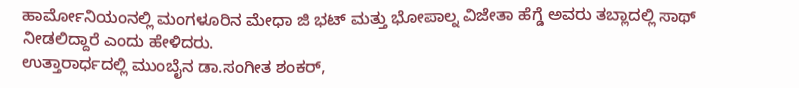ಹಾರ್ಮೋನಿಯಂನಲ್ಲಿ ಮಂಗಳೂರಿನ ಮೇಧಾ ಜಿ ಭಟ್ ಮತ್ತು ಭೋಪಾಲ್ನ ವಿಜೇತಾ ಹೆಗ್ಡೆ ಅವರು ತಬ್ಲಾದಲ್ಲಿ ಸಾಥ್ ನೀಡಲಿದ್ದಾರೆ ಎಂದು ಹೇಳಿದರು.
ಉತ್ತಾರಾರ್ಧದಲ್ಲಿ ಮುಂಬೈನ ಡಾ.ಸಂಗೀತ ಶಂಕರ್,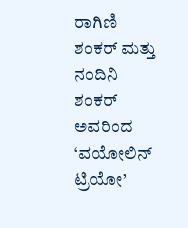ರಾಗಿಣಿ ಶಂಕರ್ ಮತ್ತು ನಂದಿನಿ ಶಂಕರ್ ಅವರಿಂದ ‘ವಯೋಲಿನ್ ಟ್ರಿಯೋ’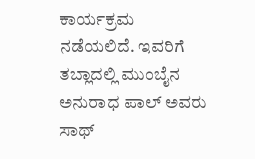ಕಾರ್ಯಕ್ರಮ ನಡೆಯಲಿದೆ. ಇವರಿಗೆ ತಬ್ಲಾದಲ್ಲಿ ಮುಂಬೈನ ಅನುರಾಧ ಪಾಲ್ ಅವರು ಸಾಥ್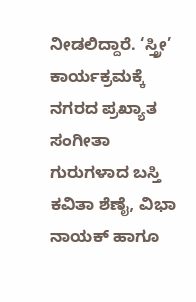ನೀಡಲಿದ್ದಾರೆ. ‘ಸ್ತ್ರೀ’ ಕಾರ್ಯಕ್ರಮಕ್ಕೆ ನಗರದ ಪ್ರಖ್ಯಾತ ಸಂಗೀತಾ ಗುರುಗಳಾದ ಬಸ್ತಿ ಕವಿತಾ ಶೆಣೈ, ವಿಭಾ ನಾಯಕ್ ಹಾಗೂ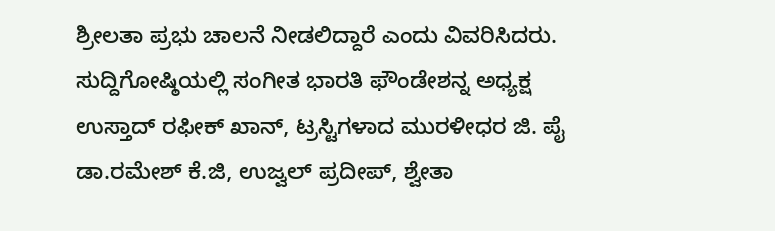ಶ್ರೀಲತಾ ಪ್ರಭು ಚಾಲನೆ ನೀಡಲಿದ್ದಾರೆ ಎಂದು ವಿವರಿಸಿದರು.
ಸುದ್ದಿಗೋಷ್ಠಿಯಲ್ಲಿ ಸಂಗೀತ ಭಾರತಿ ಫೌಂಡೇಶನ್ನ ಅಧ್ಯಕ್ಷ ಉಸ್ತಾದ್ ರಫೀಕ್ ಖಾನ್, ಟ್ರಸ್ಟಿಗಳಾದ ಮುರಳೀಧರ ಜಿ. ಪೈ ಡಾ.ರಮೇಶ್ ಕೆ.ಜಿ, ಉಜ್ವಲ್ ಪ್ರದೀಪ್, ಶ್ವೇತಾ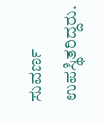ಸುವರ್ಣ ಉಪಸ್ಥಿತರಿದ್ದರು.